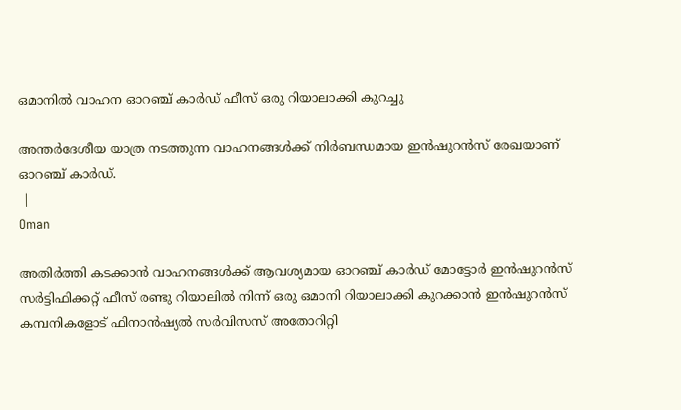ഒമാനിൽ വാഹന ഓറഞ്ച് കാർഡ് ഫീസ് ഒരു റിയാലാക്കി കുറച്ചു

അന്തർദേശീയ യാത്ര നടത്തുന്ന വാഹനങ്ങൾക്ക് നിർബന്ധമായ ഇൻഷുറൻസ് രേഖയാണ് ഓറഞ്ച് കാർഡ്.
 |
Oman

അതിർത്തി കടക്കാൻ വാഹനങ്ങൾക്ക് ആവശ്യമായ ഓറഞ്ച് കാർഡ് മോട്ടോർ ഇൻഷുറൻസ് സർട്ടിഫിക്കറ്റ് ഫീസ് രണ്ടു റിയാലിൽ നിന്ന് ഒരു ഒമാനി റിയാലാക്കി കുറക്കാൻ ഇൻഷുറൻസ് കമ്പനികളോട് ഫിനാൻഷ്യൽ സർവിസസ് അതോറിറ്റി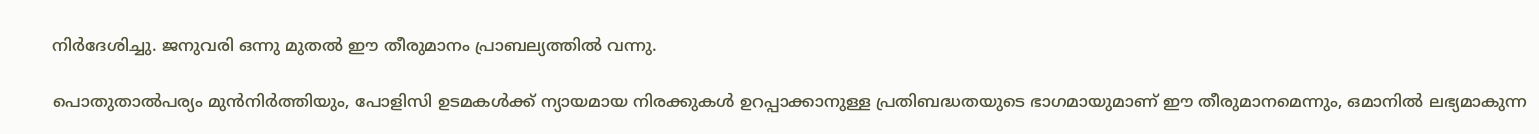നിർദേശിച്ചു. ജനുവരി ഒന്നു മുതൽ ഈ തീരുമാനം പ്രാബല്യത്തിൽ വന്നു.

പൊതുതാൽപര്യം മുൻനിർത്തിയും, പോളിസി ഉടമകൾക്ക് ന്യായമായ നിരക്കുകൾ ഉറപ്പാക്കാനുള്ള പ്രതിബദ്ധതയുടെ ഭാഗമായുമാണ് ഈ തീരുമാനമെന്നും, ഒമാനിൽ ലഭ്യമാകുന്ന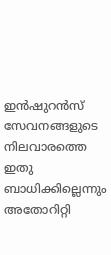ഇൻഷുറൻസ് സേവനങ്ങളുടെ നിലവാരത്തെ ഇതു ബാധിക്കില്ലെന്നും അതോറിറ്റി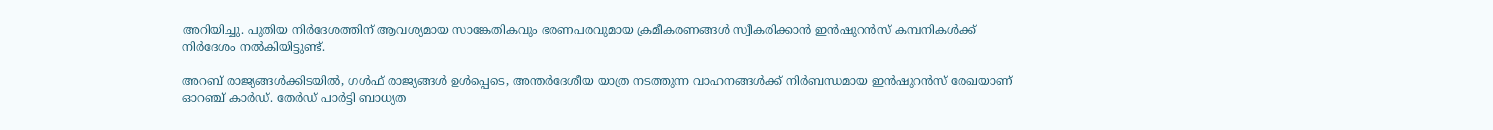അറിയിച്ചു. പുതിയ നിർദേശത്തിന് ആവശ്യമായ സാങ്കേതികവും ഭരണപരവുമായ ക്രമീകരണങ്ങൾ സ്വീകരിക്കാൻ ഇൻഷുറൻസ് കമ്പനികൾക്ക് നിർദേശം നൽകിയിട്ടുണ്ട്.

അറബ് രാജ്യങ്ങൾക്കിടയിൽ, ഗൾഫ് രാജ്യങ്ങൾ ഉൾപ്പെടെ, അന്തർദേശീയ യാത്ര നടത്തുന്ന വാഹനങ്ങൾക്ക് നിർബന്ധമായ ഇൻഷുറൻസ് രേഖയാണ് ഓറഞ്ച് കാർഡ്. തേർഡ് പാർട്ടി ബാധ്യത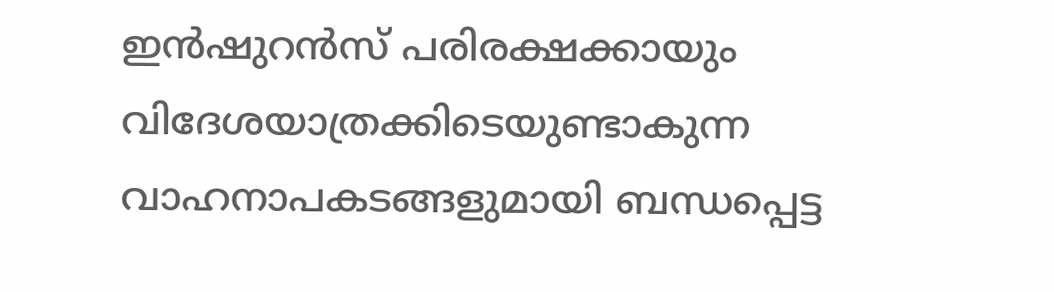ഇൻഷുറൻസ് പരിരക്ഷക്കായും വിദേശയാത്രക്കിടെയുണ്ടാകുന്ന വാഹനാപകടങ്ങളുമായി ബന്ധപ്പെട്ട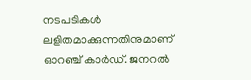നടപടികൾ ലളിതമാക്കുന്നതിനുമാണ് ഓറഞ്ച് കാർഡ്. ജനറൽ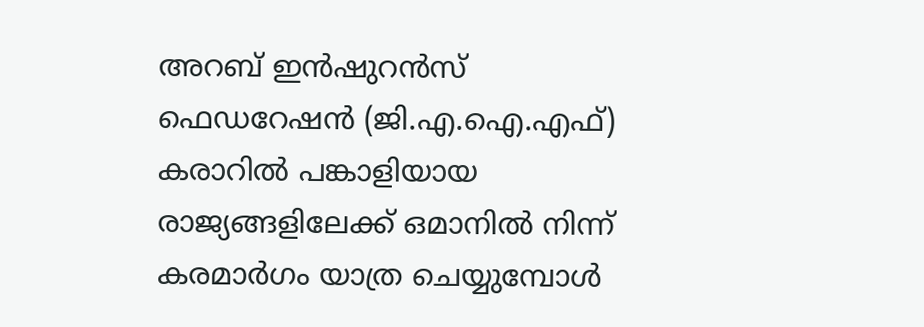അറബ് ഇൻഷുറൻസ് ഫെഡറേഷൻ (ജി.എ.ഐ.എഫ്) കരാറിൽ പങ്കാളിയായ രാജ്യങ്ങളിലേക്ക് ഒമാനിൽ നിന്ന് കരമാർഗം യാത്ര ചെയ്യുമ്പോൾ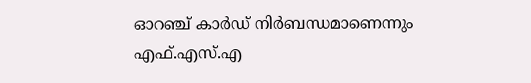ഓറഞ്ച് കാർഡ് നിർബന്ധമാണെന്നും എഫ്‌.എസ്.എ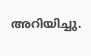അറിയിച്ചു.